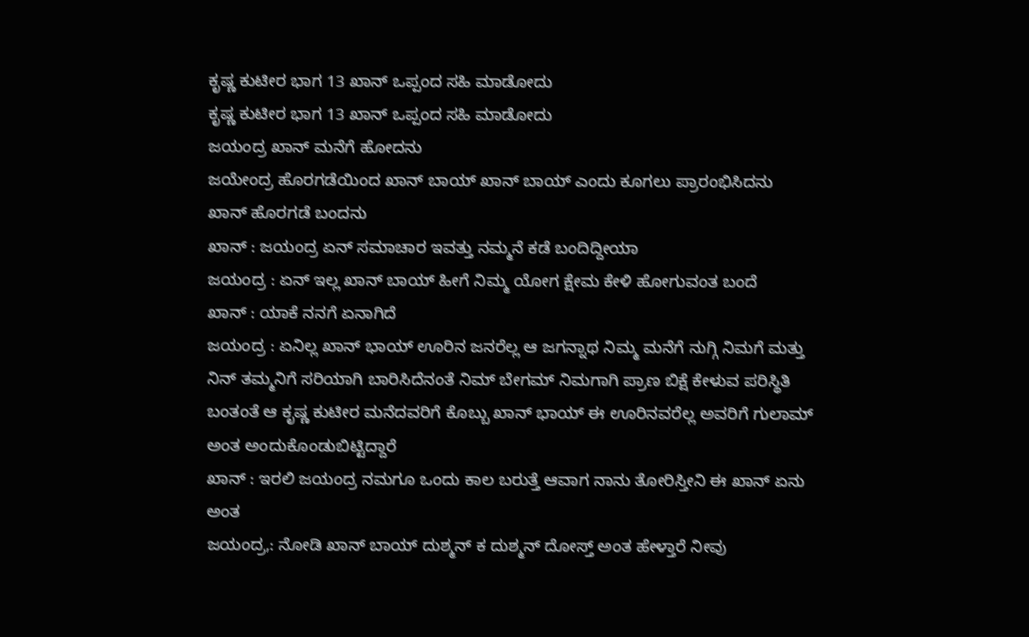ಕೃಷ್ಣ ಕುಟೀರ ಭಾಗ 13 ಖಾನ್ ಒಪ್ಪಂದ ಸಹಿ ಮಾಡೋದು
ಕೃಷ್ಣ ಕುಟೀರ ಭಾಗ 13 ಖಾನ್ ಒಪ್ಪಂದ ಸಹಿ ಮಾಡೋದು
ಜಯಂದ್ರ ಖಾನ್ ಮನೆಗೆ ಹೋದನು
ಜಯೇಂದ್ರ ಹೊರಗಡೆಯಿಂದ ಖಾನ್ ಬಾಯ್ ಖಾನ್ ಬಾಯ್ ಎಂದು ಕೂಗಲು ಪ್ರಾರಂಭಿಸಿದನು
ಖಾನ್ ಹೊರಗಡೆ ಬಂದನು
ಖಾನ್ : ಜಯಂದ್ರ ಏನ್ ಸಮಾಚಾರ ಇವತ್ತು ನಮ್ಮನೆ ಕಡೆ ಬಂದಿದ್ದೀಯಾ
ಜಯಂದ್ರ : ಏನ್ ಇಲ್ಲ ಖಾನ್ ಬಾಯ್ ಹೀಗೆ ನಿಮ್ಮ ಯೋಗ ಕ್ಷೇಮ ಕೇಳಿ ಹೋಗುವಂತ ಬಂದೆ
ಖಾನ್ : ಯಾಕೆ ನನಗೆ ಏನಾಗಿದೆ
ಜಯಂದ್ರ : ಏನಿಲ್ಲ ಖಾನ್ ಭಾಯ್ ಊರಿನ ಜನರೆಲ್ಲ ಆ ಜಗನ್ನಾಥ ನಿಮ್ಮ ಮನೆಗೆ ನುಗ್ಗಿ ನಿಮಗೆ ಮತ್ತು ನಿನ್ ತಮ್ಮನಿಗೆ ಸರಿಯಾಗಿ ಬಾರಿಸಿದೆನಂತೆ ನಿಮ್ ಬೇಗಮ್ ನಿಮಗಾಗಿ ಪ್ರಾಣ ಬಿಕ್ಷೆ ಕೇಳುವ ಪರಿಸ್ಥಿತಿ ಬಂತಂತೆ ಆ ಕೃಷ್ಣ ಕುಟೀರ ಮನೆದವರಿಗೆ ಕೊಬ್ಬು ಖಾನ್ ಭಾಯ್ ಈ ಊರಿನವರೆಲ್ಲ ಅವರಿಗೆ ಗುಲಾಮ್ ಅಂತ ಅಂದುಕೊಂಡುಬಿಟ್ಟಿದ್ದಾರೆ
ಖಾನ್ : ಇರಲಿ ಜಯಂದ್ರ ನಮಗೂ ಒಂದು ಕಾಲ ಬರುತ್ತೆ ಆವಾಗ ನಾನು ತೋರಿಸ್ತೀನಿ ಈ ಖಾನ್ ಏನು ಅಂತ
ಜಯಂದ್ರ,: ನೋಡಿ ಖಾನ್ ಬಾಯ್ ದುಶ್ಮನ್ ಕ ದುಶ್ಮನ್ ದೋಸ್ತ್ ಅಂತ ಹೇಳ್ತಾರೆ ನೀವು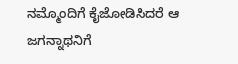ನಮ್ಮೊಂದಿಗೆ ಕೈಜೋಡಿಸಿದರೆ ಆ ಜಗನ್ನಾಥನಿಗೆ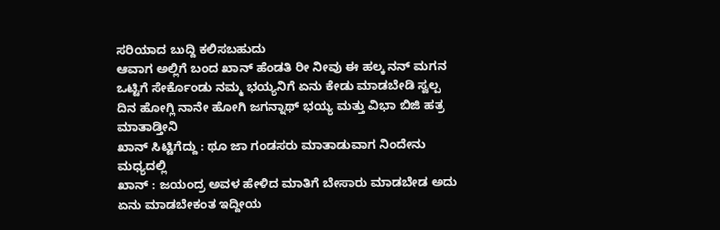ಸರಿಯಾದ ಬುದ್ದಿ ಕಲಿಸಬಹುದು
ಆವಾಗ ಅಲ್ಲಿಗೆ ಬಂದ ಖಾನ್ ಹೆಂಡತಿ ರೀ ನೀವು ಈ ಹಲ್ಕ ನನ್ ಮಗನ ಒಟ್ಟಿಗೆ ಸೇರ್ಕೊಂಡು ನಮ್ಮ ಭಯ್ಯನಿಗೆ ಏನು ಕೇಡು ಮಾಡಬೇಡಿ ಸ್ವಲ್ಪ ದಿನ ಹೋಗ್ಲಿ ನಾನೇ ಹೋಗಿ ಜಗನ್ನಾಥ್ ಭಯ್ಯ ಮತ್ತು ವಿಭಾ ಬಿಜಿ ಹತ್ರ ಮಾತಾಡ್ತೀನಿ
ಖಾನ್ ಸಿಟ್ಟಿಗೆದ್ದು : ಥೂ ಜಾ ಗಂಡಸರು ಮಾತಾಡುವಾಗ ನಿಂದೇನು ಮಧ್ಯದಲ್ಲಿ
ಖಾನ್ : ಜಯಂದ್ರ ಅವಳ ಹೇಳಿದ ಮಾತಿಗೆ ಬೇಸಾರು ಮಾಡಬೇಡ ಅದು ಏನು ಮಾಡಬೇಕಂತ ಇದ್ದೀಯ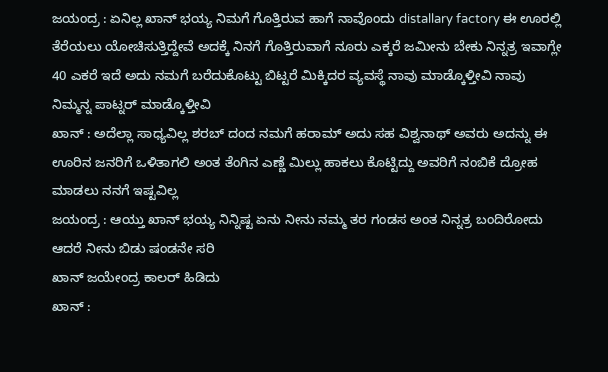ಜಯಂದ್ರ : ಏನಿಲ್ಲ ಖಾನ್ ಭಯ್ಯ ನಿಮಗೆ ಗೊತ್ತಿರುವ ಹಾಗೆ ನಾವೊಂದು distallary factory ಈ ಊರಲ್ಲಿ ತೆರೆಯಲು ಯೋಚಿಸುತ್ತಿದ್ದೇವೆ ಅದಕ್ಕೆ ನಿನಗೆ ಗೊತ್ತಿರುವಾಗೆ ನೂರು ಎಕ್ಕರೆ ಜಮೀನು ಬೇಕು ನಿನ್ನತ್ರ ಇವಾಗ್ಲೇ 40 ಎಕರೆ ಇದೆ ಅದು ನಮಗೆ ಬರೆದುಕೊಟ್ಟು ಬಿಟ್ಟರೆ ಮಿಕ್ಕಿದರ ವ್ಯವಸ್ಥೆ ನಾವು ಮಾಡ್ಕೊಳ್ತೀವಿ ನಾವು ನಿಮ್ಮನ್ನ ಪಾಟ್ನರ್ ಮಾಡ್ಕೊಳ್ತೀವಿ
ಖಾನ್ : ಅದೆಲ್ಲಾ ಸಾಧ್ಯವಿಲ್ಲ ಶರಬ್ ದಂದ ನಮಗೆ ಹರಾಮ್ ಅದು ಸಹ ವಿಶ್ವನಾಥ್ ಅವರು ಅದನ್ನು ಈ ಊರಿನ ಜನರಿಗೆ ಒಳಿತಾಗಲಿ ಅಂತ ತೆಂಗಿನ ಎಣ್ಣೆ ಮಿಲ್ಲು ಹಾಕಲು ಕೊಟ್ಟಿದ್ದು ಅವರಿಗೆ ನಂಬಿಕೆ ದ್ರೋಹ ಮಾಡಲು ನನಗೆ ಇಷ್ಟವಿಲ್ಲ
ಜಯಂದ್ರ : ಆಯ್ತು ಖಾನ್ ಭಯ್ಯ ನಿನ್ನಿಷ್ಟ ಏನು ನೀನು ನಮ್ಮ ತರ ಗಂಡಸ ಅಂತ ನಿನ್ನತ್ರ ಬಂದಿರೋದು ಆದರೆ ನೀನು ಬಿಡು ಷಂಡನೇ ಸರಿ
ಖಾನ್ ಜಯೇಂದ್ರ ಕಾಲರ್ ಹಿಡಿದು
ಖಾನ್ :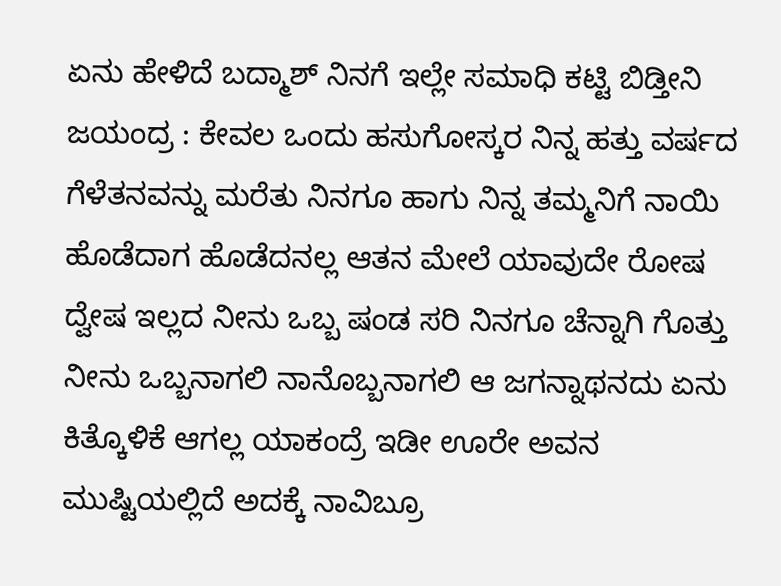ಏನು ಹೇಳಿದೆ ಬದ್ಮಾಶ್ ನಿನಗೆ ಇಲ್ಲೇ ಸಮಾಧಿ ಕಟ್ಟಿ ಬಿಡ್ತೀನಿ
ಜಯಂದ್ರ : ಕೇವಲ ಒಂದು ಹಸುಗೋಸ್ಕರ ನಿನ್ನ ಹತ್ತು ವರ್ಷದ ಗೆಳೆತನವನ್ನು ಮರೆತು ನಿನಗೂ ಹಾಗು ನಿನ್ನ ತಮ್ಮನಿಗೆ ನಾಯಿ ಹೊಡೆದಾಗ ಹೊಡೆದನಲ್ಲ ಆತನ ಮೇಲೆ ಯಾವುದೇ ರೋಷ ದ್ವೇಷ ಇಲ್ಲದ ನೀನು ಒಬ್ಬ ಷಂಡ ಸರಿ ನಿನಗೂ ಚೆನ್ನಾಗಿ ಗೊತ್ತು ನೀನು ಒಬ್ಬನಾಗಲಿ ನಾನೊಬ್ಬನಾಗಲಿ ಆ ಜಗನ್ನಾಥನದು ಏನು ಕಿತ್ಕೊಳಿಕೆ ಆಗಲ್ಲ ಯಾಕಂದ್ರೆ ಇಡೀ ಊರೇ ಅವನ ಮುಷ್ಟಿಯಲ್ಲಿದೆ ಅದಕ್ಕೆ ನಾವಿಬ್ರೂ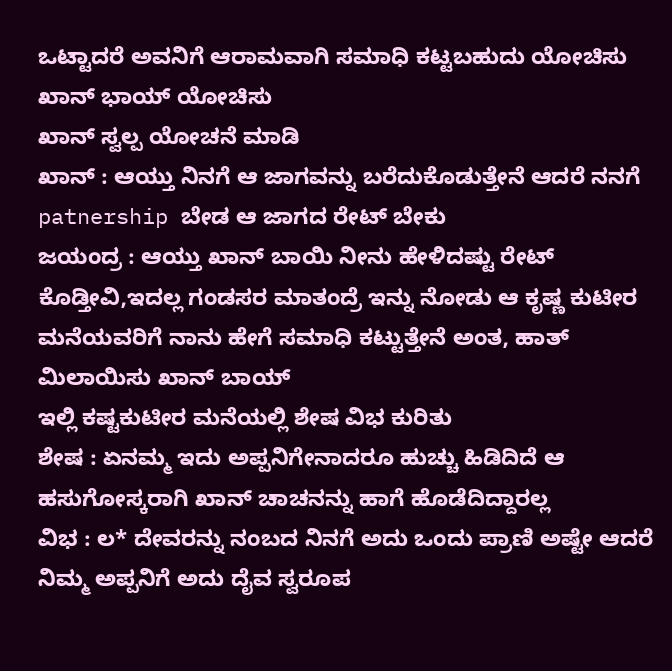ಒಟ್ಟಾದರೆ ಅವನಿಗೆ ಆರಾಮವಾಗಿ ಸಮಾಧಿ ಕಟ್ಟಬಹುದು ಯೋಚಿಸು ಖಾನ್ ಭಾಯ್ ಯೋಚಿಸು
ಖಾನ್ ಸ್ವಲ್ಪ ಯೋಚನೆ ಮಾಡಿ
ಖಾನ್ : ಆಯ್ತು ನಿನಗೆ ಆ ಜಾಗವನ್ನು ಬರೆದುಕೊಡುತ್ತೇನೆ ಆದರೆ ನನಗೆ patnership ಬೇಡ ಆ ಜಾಗದ ರೇಟ್ ಬೇಕು
ಜಯಂದ್ರ : ಆಯ್ತು ಖಾನ್ ಬಾಯಿ ನೀನು ಹೇಳಿದಷ್ಟು ರೇಟ್ ಕೊಡ್ತೀವಿ,ಇದಲ್ಲ ಗಂಡಸರ ಮಾತಂದ್ರೆ ಇನ್ನು ನೋಡು ಆ ಕೃಷ್ಣ ಕುಟೀರ ಮನೆಯವರಿಗೆ ನಾನು ಹೇಗೆ ಸಮಾಧಿ ಕಟ್ಟುತ್ತೇನೆ ಅಂತ, ಹಾತ್ ಮಿಲಾಯಿಸು ಖಾನ್ ಬಾಯ್
ಇಲ್ಲಿ ಕಷ್ಟಕುಟೀರ ಮನೆಯಲ್ಲಿ ಶೇಷ ವಿಭ ಕುರಿತು
ಶೇಷ : ಏನಮ್ಮ ಇದು ಅಪ್ಪನಿಗೇನಾದರೂ ಹುಚ್ಚು ಹಿಡಿದಿದೆ ಆ ಹಸುಗೋಸ್ಕರಾಗಿ ಖಾನ್ ಚಾಚನನ್ನು ಹಾಗೆ ಹೊಡೆದಿದ್ದಾರಲ್ಲ
ವಿಭ : ಲ* ದೇವರನ್ನು ನಂಬದ ನಿನಗೆ ಅದು ಒಂದು ಪ್ರಾಣಿ ಅಷ್ಟೇ ಆದರೆ ನಿಮ್ಮ ಅಪ್ಪನಿಗೆ ಅದು ದೈವ ಸ್ವರೂಪ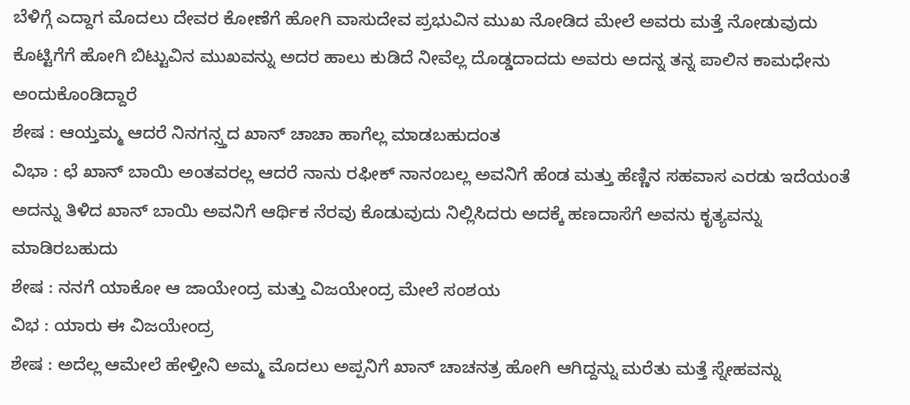ಬೆಳಿಗ್ಗೆ ಎದ್ದಾಗ ಮೊದಲು ದೇವರ ಕೋಣೆಗೆ ಹೋಗಿ ವಾಸುದೇವ ಪ್ರಭುವಿನ ಮುಖ ನೋಡಿದ ಮೇಲೆ ಅವರು ಮತ್ತೆ ನೋಡುವುದು ಕೊಟ್ಟಿಗೆಗೆ ಹೋಗಿ ಬಿಟ್ಟುವಿನ ಮುಖವನ್ನು ಅದರ ಹಾಲು ಕುಡಿದೆ ನೀವೆಲ್ಲ ದೊಡ್ಡದಾದದು ಅವರು ಅದನ್ನ ತನ್ನ ಪಾಲಿನ ಕಾಮಧೇನು ಅಂದುಕೊಂಡಿದ್ದಾರೆ
ಶೇಷ : ಆಯ್ತಮ್ಮ ಆದರೆ ನಿನಗನ್ಸ್ತದ ಖಾನ್ ಚಾಚಾ ಹಾಗೆಲ್ಲ ಮಾಡಬಹುದಂತ
ವಿಭಾ : ಛೆ ಖಾನ್ ಬಾಯಿ ಅಂತವರಲ್ಲ ಆದರೆ ನಾನು ರಫೀಕ್ ನಾನಂಬಲ್ಲ ಅವನಿಗೆ ಹೆಂಡ ಮತ್ತು ಹೆಣ್ಣಿನ ಸಹವಾಸ ಎರಡು ಇದೆಯಂತೆ ಅದನ್ನು ತಿಳಿದ ಖಾನ್ ಬಾಯಿ ಅವನಿಗೆ ಆರ್ಥಿಕ ನೆರವು ಕೊಡುವುದು ನಿಲ್ಲಿಸಿದರು ಅದಕ್ಕೆ ಹಣದಾಸೆಗೆ ಅವನು ಕೃತ್ಯವನ್ನು ಮಾಡಿರಬಹುದು
ಶೇಷ : ನನಗೆ ಯಾಕೋ ಆ ಜಾಯೇಂದ್ರ ಮತ್ತು ವಿಜಯೇಂದ್ರ ಮೇಲೆ ಸಂಶಯ
ವಿಭ : ಯಾರು ಈ ವಿಜಯೇಂದ್ರ
ಶೇಷ : ಅದೆಲ್ಲ ಆಮೇಲೆ ಹೇಳ್ತೀನಿ ಅಮ್ಮ ಮೊದಲು ಅಪ್ಪನಿಗೆ ಖಾನ್ ಚಾಚನತ್ರ ಹೋಗಿ ಆಗಿದ್ದನ್ನು ಮರೆತು ಮತ್ತೆ ಸ್ನೇಹವನ್ನು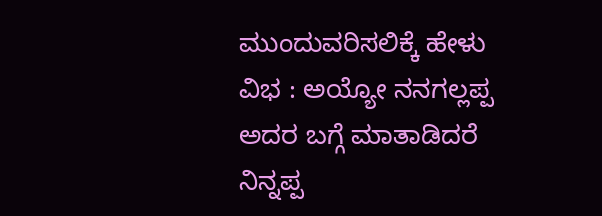ಮುಂದುವರಿಸಲಿಕ್ಕೆ ಹೇಳು
ವಿಭ : ಅಯ್ಯೋ ನನಗಲ್ಲಪ್ಪ ಅದರ ಬಗ್ಗೆ ಮಾತಾಡಿದರೆ ನಿನ್ನಪ್ಪ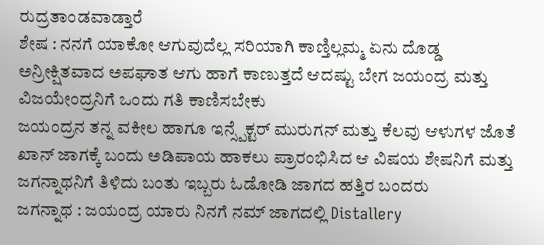ರುದ್ರತಾಂಡವಾಡ್ತಾರೆ
ಶೇಷ : ನನಗೆ ಯಾಕೋ ಆಗುವುದೆಲ್ಲ ಸರಿಯಾಗಿ ಕಾಣ್ತಿಲ್ಲಮ್ಮ ಏನು ದೊಡ್ಡ ಅನ್ರೀಕ್ಷಿತವಾದ ಅಪಘಾತ ಆಗು ಹಾಗೆ ಕಾಣುತ್ತದೆ ಆದಷ್ಟು ಬೇಗ ಜಯಂದ್ರ ಮತ್ತು ವಿಜಯೇಂದ್ರನಿಗೆ ಒಂದು ಗತಿ ಕಾಣಿಸಬೇಕು
ಜಯಂದ್ರನ ತನ್ನ ವಕೀಲ ಹಾಗೂ ಇನ್ಸ್ಪೆಕ್ಟರ್ ಮುರುಗನ್ ಮತ್ತು ಕೆಲವು ಆಳುಗಳ ಜೊತೆ ಖಾನ್ ಜಾಗಕ್ಕೆ ಬಂದು ಅಡಿಪಾಯ ಹಾಕಲು ಪ್ರಾರಂಭಿಸಿದ ಆ ವಿಷಯ ಶೇಷನಿಗೆ ಮತ್ತು ಜಗನ್ನಾಥನಿಗೆ ತಿಳಿದು ಬಂತು ಇಬ್ಬರು ಓಡೋಡಿ ಜಾಗದ ಹತ್ತಿರ ಬಂದರು
ಜಗನ್ನಾಥ : ಜಯಂದ್ರ ಯಾರು ನಿನಗೆ ನಮ್ ಜಾಗದಲ್ಲಿ Distallery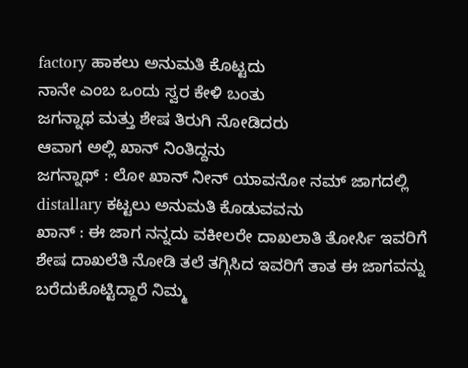factory ಹಾಕಲು ಅನುಮತಿ ಕೊಟ್ಟದು
ನಾನೇ ಎಂಬ ಒಂದು ಸ್ವರ ಕೇಳಿ ಬಂತು
ಜಗನ್ನಾಥ ಮತ್ತು ಶೇಷ ತಿರುಗಿ ನೋಡಿದರು
ಆವಾಗ ಅಲ್ಲಿ ಖಾನ್ ನಿಂತಿದ್ದನು
ಜಗನ್ನಾಥ್ : ಲೋ ಖಾನ್ ನೀನ್ ಯಾವನೋ ನಮ್ ಜಾಗದಲ್ಲಿ distallary ಕಟ್ಟಲು ಅನುಮತಿ ಕೊಡುವವನು
ಖಾನ್ : ಈ ಜಾಗ ನನ್ನದು ವಕೀಲರೇ ದಾಖಲಾತಿ ತೋರ್ಸಿ ಇವರಿಗೆ
ಶೇಷ ದಾಖಲೆತಿ ನೋಡಿ ತಲೆ ತಗ್ಗಿಸಿದ ಇವರಿಗೆ ತಾತ ಈ ಜಾಗವನ್ನು ಬರೆದುಕೊಟ್ಟಿದ್ದಾರೆ ನಿಮ್ಮ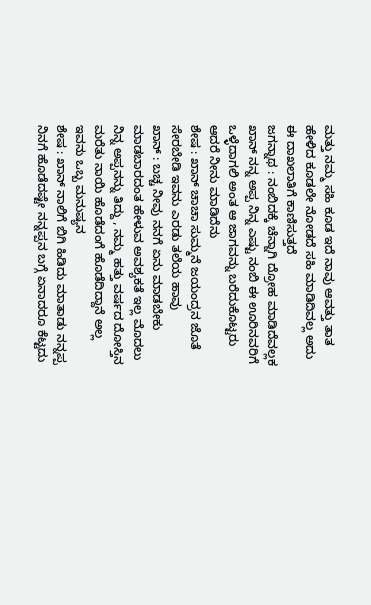ಮತ್ತು ನಮ್ಮ ಸಹಿ ಕೂಡ ಇದೆ ನಾವು ಆವತ್ತು ತಾತ ಹೇಳಿದ ಕೂಡಲೇ ನೋಡದೆ ಸಹಿ ಮಾಡಿದಿವಲ್ಲ ಅದು ಈ ದಾಖಲಾತಿಗೆ ಕಾಣಿಸುತ್ತದೆ
ಜಗನ್ನಾಥ : ನಂಬಿದಕ್ಕೆ ಚೆನ್ನಾಗಿ ದ್ರೋಹ ಮಾಡಿದೆವಲ್ಲಕ ಖಾನ್ ನನ್ನ ಅಪ್ಪ ನಿನ್ನ ಎಷ್ಟು ನಂಬಿ ಈ ಊರಿನವರಿಗೆ ಒಳ್ಳೆದಾಗಲಿ ಅಂತ ಆ ಜಾಗವನ್ನು ಬರೆದುಕೊಟ್ಟರು ಆದರೆ ನೀನು ಮಾಡಿದೆನು
ಶೇಷ : ಖಾನ್ ಚಾಚಾ ಸುಮ್ಮನೆ ಜಯಂದ್ರನ ಜೊತೆ ಸೇರಬೇಡಿ ಇವನು ಎರಡು ತಲೆಯ ಹಾವು
ಖಾನ್ : ಬಚ್ಚ ನೀವು ನನಗೆ ಏನು ಮಾಡಬೇಕು ಮಾಡಬಾರದಂತ ಹೇಳುವ ಅವಶ್ಯಕತೆ ಇಲ್ಲ ಮೊದಲು ನಿನ್ನ ಅಪ್ಪನನ್ನು ತಿದ್ದು , ನಮ್ಮ ಹತ್ತು ವರ್ಷದ ದೋಸ್ತಿನ ಮರೆತು ನಾಯಿ ಹೊಡೆದಂಗೆ ಹೊಡೆದಿದ್ದಾನೆ ಅಲ್ಲ ಇವನು ಒಬ್ಬ ಮನುಷ್ಯನ
ಶೇಷ : ಖಾನ್ ನಾಲಿಗೆ ಬಿಗಿ ಹಿಡಿದು ಮಾತಾಡು ನನ್ನಪ್ಪ ನಿನಗೆ ಹೊಡೆದಷ್ಟೇ ನನ್ನಪ್ಪನ ಬಗ್ಗೆ ಏನಾದರೂ ಕೆಟ್ಟದು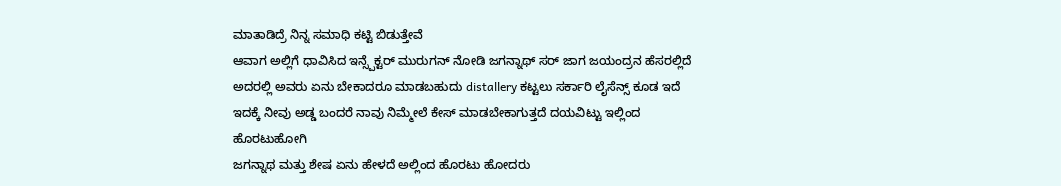ಮಾತಾಡಿದ್ರೆ ನಿನ್ನ ಸಮಾಧಿ ಕಟ್ಟಿ ಬಿಡುತ್ತೇವೆ
ಆವಾಗ ಅಲ್ಲಿಗೆ ಧಾವಿಸಿದ ಇನ್ಸ್ಪೆಕ್ಟರ್ ಮುರುಗನ್ ನೋಡಿ ಜಗನ್ನಾಥ್ ಸರ್ ಜಾಗ ಜಯಂದ್ರನ ಹೆಸರಲ್ಲಿದೆ ಅದರಲ್ಲಿ ಅವರು ಏನು ಬೇಕಾದರೂ ಮಾಡಬಹುದು distallery ಕಟ್ಟಲು ಸರ್ಕಾರಿ ಲೈಸೆನ್ಸ್ ಕೂಡ ಇದೆ ಇದಕ್ಕೆ ನೀವು ಅಡ್ಡ ಬಂದರೆ ನಾವು ನಿಮ್ಮೇಲೆ ಕೇಸ್ ಮಾಡಬೇಕಾಗುತ್ತದೆ ದಯವಿಟ್ಟು ಇಲ್ಲಿಂದ ಹೊರಟುಹೋಗಿ
ಜಗನ್ನಾಥ ಮತ್ತು ಶೇಷ ಏನು ಹೇಳದೆ ಅಲ್ಲಿಂದ ಹೊರಟು ಹೋದರು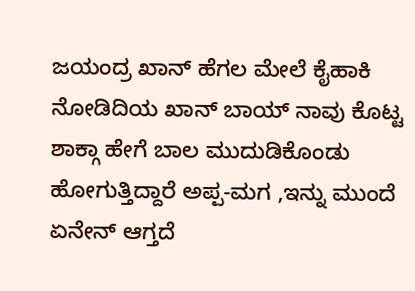ಜಯಂದ್ರ ಖಾನ್ ಹೆಗಲ ಮೇಲೆ ಕೈಹಾಕಿ ನೋಡಿದಿಯ ಖಾನ್ ಬಾಯ್ ನಾವು ಕೊಟ್ಟ ಶಾಕ್ಗಾ ಹೇಗೆ ಬಾಲ ಮುದುಡಿಕೊಂಡು ಹೋಗುತ್ತಿದ್ದಾರೆ ಅಪ್ಪ-ಮಗ ,ಇನ್ನು ಮುಂದೆ ಏನೇನ್ ಆಗ್ತದೆ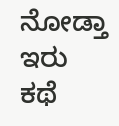ನೋಡ್ತಾ ಇರು
ಕಥೆ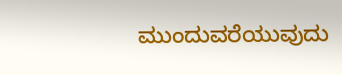ಮುಂದುವರೆಯುವುದು